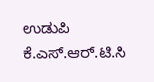ಉಡುಪಿ ಕೆ.ಎಸ್.ಆರ್.ಟಿ.ಸಿ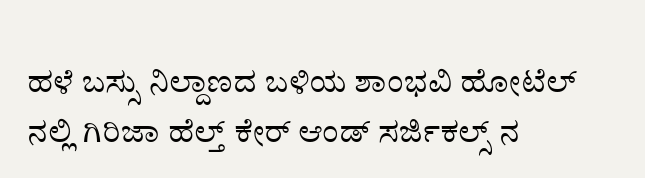ಹಳೆ ಬಸ್ಸು ನಿಲ್ದಾಣದ ಬಳಿಯ ಶಾಂಭವಿ ಹೋಟೆಲ್ ನಲ್ಲಿ ಗಿರಿಜಾ ಹೆಲ್ತ್ ಕೇರ್ ಆಂಡ್ ಸರ್ಜಿಕಲ್ಸ್ ನ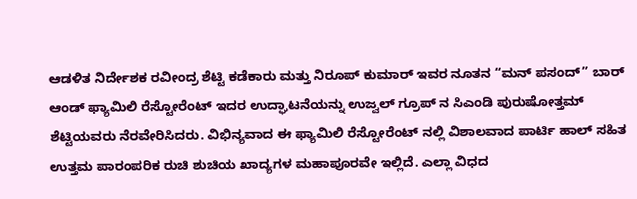ಆಡಳಿತ ನಿರ್ದೇಶಕ ರವೀಂದ್ರ ಶೆಟ್ಟಿ ಕಡೆಕಾರು ಮತ್ತು ನಿರೂಪ್ ಕುಮಾರ್ ಇವರ ನೂತನ “ಮನ್ ಪಸಂದ್” ಬಾರ್ ಆಂಡ್ ಫ್ಯಾಮಿಲಿ ರೆಸ್ಟೋರೆಂಟ್ ಇದರ ಉದ್ಘಾಟನೆಯನ್ನು ಉಜ್ವಲ್ ಗ್ರೂಪ್ ನ ಸಿಎಂಡಿ ಪುರುಷೋತ್ತಮ್ ಶೆಟ್ಟಿಯವರು ನೆರವೇರಿಸಿದರು. ವಿಭಿನ್ಯವಾದ ಈ ಫ್ಯಾಮಿಲಿ ರೆಸ್ಟೋರೆಂಟ್ ನಲ್ಲಿ ವಿಶಾಲವಾದ ಪಾರ್ಟಿ ಹಾಲ್ ಸಹಿತ ಉತ್ತಮ ಪಾರಂಪರಿಕ ರುಚಿ ಶುಚಿಯ ಖಾದ್ಯಗಳ ಮಹಾಪೂರವೇ ಇಲ್ಲಿದೆ. ಎಲ್ಲಾ ವಿಧದ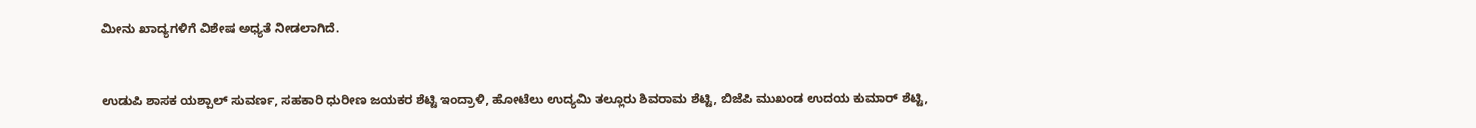ಮೀನು ಖಾದ್ಯಗಳಿಗೆ ವಿಶೇಷ ಅಧ್ಯತೆ ನೀಡಲಾಗಿದೆ.


ಉಡುಪಿ ಶಾಸಕ ಯಶ್ಪಾಲ್ ಸುವರ್ಣ, ಸಹಕಾರಿ ಧುರೀಣ ಜಯಕರ ಶೆಟ್ಟಿ ಇಂದ್ರಾಳಿ, ಹೋಟೆಲು ಉದ್ಯಮಿ ತಲ್ಲೂರು ಶಿವರಾಮ ಶೆಟ್ಟಿ, ಬಿಜೆಪಿ ಮುಖಂಡ ಉದಯ ಕುಮಾರ್ ಶೆಟ್ಟಿ,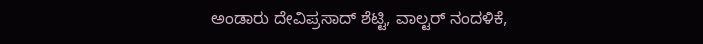ಅಂಡಾರು ದೇವಿಪ್ರಸಾದ್ ಶೆಟ್ಟಿ, ವಾಲ್ಟರ್ ನಂದಳಿಕೆ,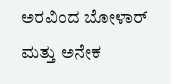ಅರವಿಂದ ಬೋಳಾರ್ ಮತ್ತು ಅನೇಕ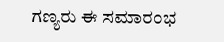ಗಣ್ಯರು ಈ ಸಮಾರಂಭ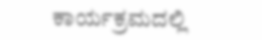ಕಾರ್ಯಕ್ರಮದಲ್ಲಿ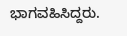ಭಾಗವಹಿಸಿದ್ದರು.